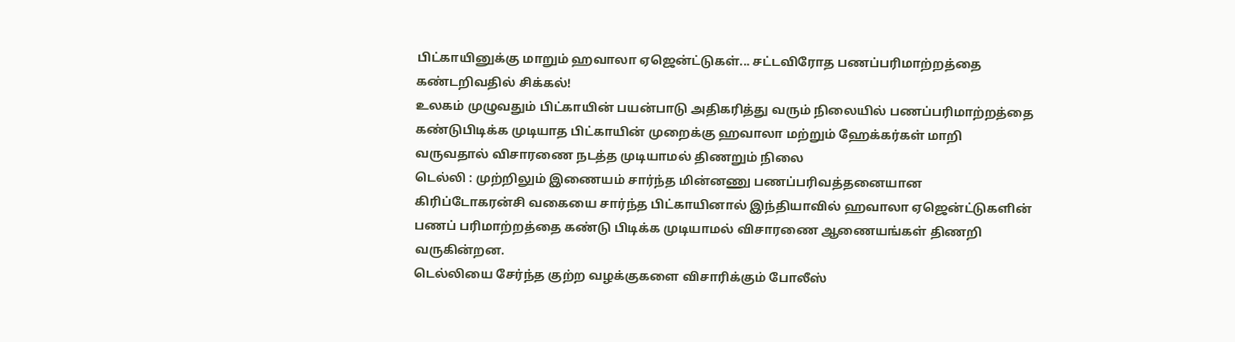பிட்காயினுக்கு மாறும் ஹவாலா ஏஜென்ட்டுகள்... சட்டவிரோத பணப்பரிமாற்றத்தை கண்டறிவதில் சிக்கல்!
உலகம் முழுவதும் பிட்காயின் பயன்பாடு அதிகரித்து வரும் நிலையில் பணப்பரிமாற்றத்தை கண்டுபிடிக்க முடியாத பிட்காயின் முறைக்கு ஹவாலா மற்றும் ஹேக்கர்கள் மாறி வருவதால் விசாரணை நடத்த முடியாமல் திணறும் நிலை
டெல்லி : முற்றிலும் இணையம் சார்ந்த மின்னணு பணப்பரிவத்தனையான கிரிப்டோகரன்சி வகையை சார்ந்த பிட்காயினால் இந்தியாவில் ஹவாலா ஏஜென்ட்டுகளின் பணப் பரிமாற்றத்தை கண்டு பிடிக்க முடியாமல் விசாரணை ஆணையங்கள் திணறி வருகின்றன.
டெல்லியை சேர்ந்த குற்ற வழக்குகளை விசாரிக்கும் போலீஸ்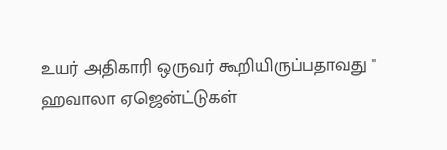உயர் அதிகாரி ஒருவர் கூறியிருப்பதாவது " ஹவாலா ஏஜென்ட்டுகள்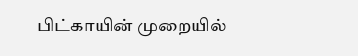பிட்காயின் முறையில்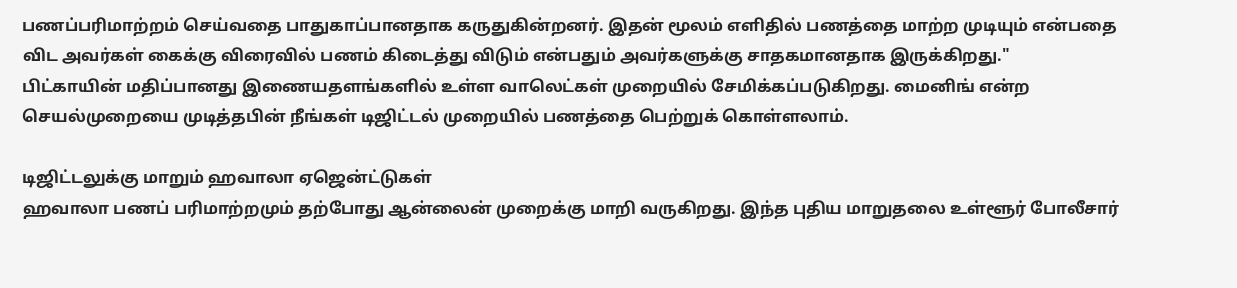பணப்பரிமாற்றம் செய்வதை பாதுகாப்பானதாக கருதுகின்றனர். இதன் மூலம் எளிதில் பணத்தை மாற்ற முடியும் என்பதை விட அவர்கள் கைக்கு விரைவில் பணம் கிடைத்து விடும் என்பதும் அவர்களுக்கு சாதகமானதாக இருக்கிறது."
பிட்காயின் மதிப்பானது இணையதளங்களில் உள்ள வாலெட்கள் முறையில் சேமிக்கப்படுகிறது. மைனிங் என்ற செயல்முறையை முடித்தபின் நீங்கள் டிஜிட்டல் முறையில் பணத்தை பெற்றுக் கொள்ளலாம்.

டிஜிட்டலுக்கு மாறும் ஹவாலா ஏஜென்ட்டுகள்
ஹவாலா பணப் பரிமாற்றமும் தற்போது ஆன்லைன் முறைக்கு மாறி வருகிறது. இந்த புதிய மாறுதலை உள்ளூர் போலீசார்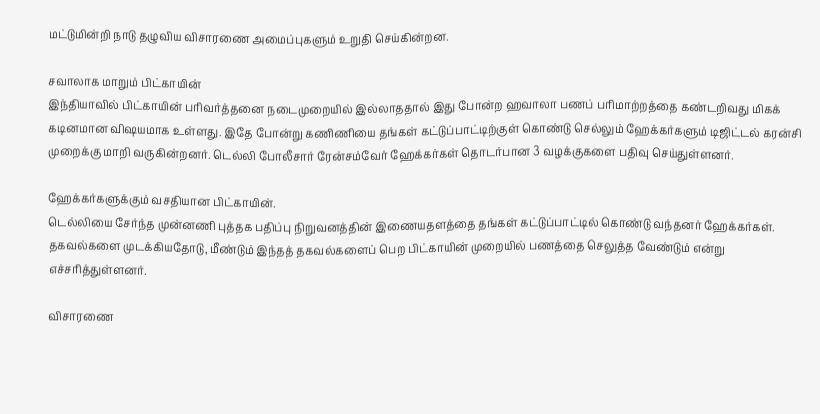மட்டுமின்றி நாடு தழுவிய விசாரணை அமைப்புகளும் உறுதி செய்கின்றன.

சவாலாக மாறும் பிட்காயின்
இந்தியாவில் பிட்காயின் பரிவர்த்தனை நடைமுறையில் இல்லாததால் இது போன்ற ஹவாலா பணப் பரிமாற்றத்தை கண்டறிவது மிகக் கடினமான விஷயமாக உள்ளது. இதே போன்று கணிணியை தங்கள் கட்டுப்பாட்டிற்குள் கொண்டு செல்லும் ஹேக்கர்களும் டிஜிட்டல் கரன்சி முறைக்கு மாறி வருகின்றனர். டெல்லி போலீசார் ரேன்சம்வேர் ஹேக்கர்கள் தொடர்பான 3 வழக்குகளை பதிவு செய்துள்ளனர்.

ஹேக்கர்களுக்கும் வசதியான பிட்காயின்.
டெல்லியை சேர்ந்த முன்னணி புத்தக பதிப்பு நிறுவனத்தின் இணையதளத்தை தங்கள் கட்டுப்பாட்டில் கொண்டு வந்தனர் ஹேக்கர்கள். தகவல்களை முடக்கியதோடு, மீண்டும் இந்தத் தகவல்களைப் பெற பிட்காயின் முறையில் பணத்தை செலுத்த வேண்டும் என்று எச்சரித்துள்ளனர்.

விசாரணை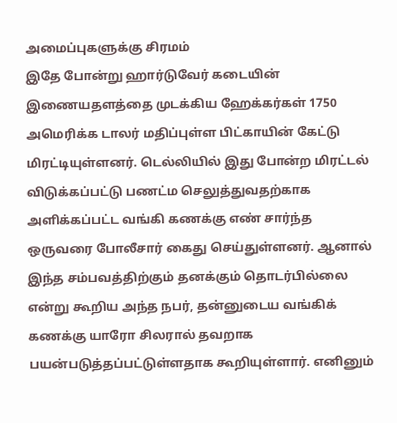அமைப்புகளுக்கு சிரமம்
இதே போன்று ஹார்டுவேர் கடையின் இணையதளத்தை முடக்கிய ஹேக்கர்கள் 1750 அமெரிக்க டாலர் மதிப்புள்ள பிட்காயின் கேட்டு மிரட்டியுள்ளனர். டெல்லியில் இது போன்ற மிரட்டல் விடுக்கப்பட்டு பணட்ம செலுத்துவதற்காக அளிக்கப்பட்ட வங்கி கணக்கு எண் சார்ந்த ஒருவரை போலீசார் கைது செய்துள்ளனர். ஆனால் இந்த சம்பவத்திற்கும் தனக்கும் தொடர்பில்லை என்று கூறிய அந்த நபர், தன்னுடைய வங்கிக் கணக்கு யாரோ சிலரால் தவறாக பயன்படுத்தப்பட்டுள்ளதாக கூறியுள்ளார். எனினும்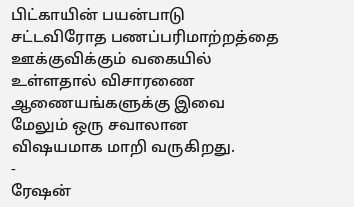பிட்காயின் பயன்பாடு சட்டவிரோத பணப்பரிமாற்றத்தை ஊக்குவிக்கும் வகையில் உள்ளதால் விசாரணை ஆணையங்களுக்கு இவை மேலும் ஒரு சவாலான விஷயமாக மாறி வருகிறது.
-
ரேஷன்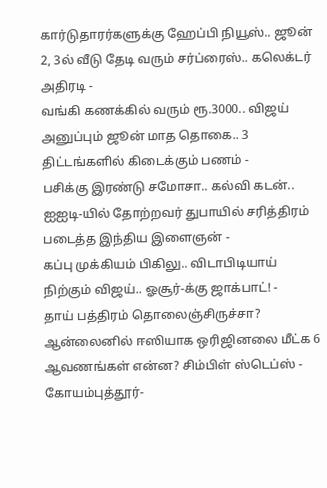கார்டுதாரர்களுக்கு ஹேப்பி நியூஸ்.. ஜூன் 2, 3ல் வீடு தேடி வரும் சர்ப்ரைஸ்.. கலெக்டர் அதிரடி -
வங்கி கணக்கில் வரும் ரூ.3000.. விஜய் அனுப்பும் ஜூன் மாத தொகை.. 3 திட்டங்களில் கிடைக்கும் பணம் -
பசிக்கு இரண்டு சமோசா.. கல்வி கடன்.. ஐஐடி-யில் தோற்றவர் துபாயில் சரித்திரம் படைத்த இந்திய இளைஞன் -
கப்பு முக்கியம் பிகிலு.. விடாபிடியாய் நிற்கும் விஜய்.. ஓசூர்-க்கு ஜாக்பாட்! -
தாய் பத்திரம் தொலைஞ்சிருச்சா? ஆன்லைனில் ஈஸியாக ஒரிஜினலை மீட்க 6 ஆவணங்கள் என்ன? சிம்பிள் ஸ்டெப்ஸ் -
கோயம்புத்தூர்-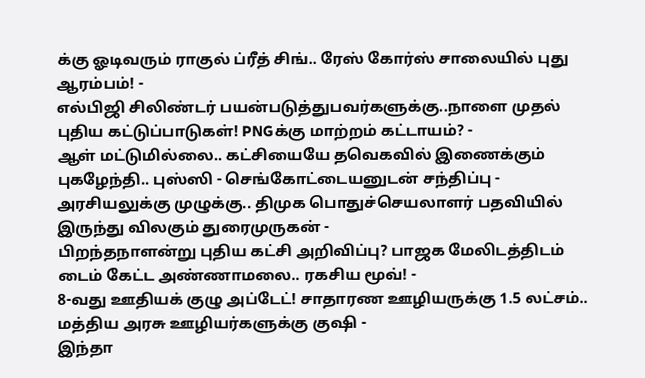க்கு ஓடிவரும் ராகுல் ப்ரீத் சிங்.. ரேஸ் கோர்ஸ் சாலையில் புது ஆரம்பம்! -
எல்பிஜி சிலிண்டர் பயன்படுத்துபவர்களுக்கு..நாளை முதல் புதிய கட்டுப்பாடுகள்! PNGக்கு மாற்றம் கட்டாயம்? -
ஆள் மட்டுமில்லை.. கட்சியையே தவெகவில் இணைக்கும் புகழேந்தி.. புஸ்ஸி - செங்கோட்டையனுடன் சந்திப்பு -
அரசியலுக்கு முழுக்கு.. திமுக பொதுச்செயலாளர் பதவியில் இருந்து விலகும் துரைமுருகன் -
பிறந்தநாளன்று புதிய கட்சி அறிவிப்பு? பாஜக மேலிடத்திடம் டைம் கேட்ட அண்ணாமலை.. ரகசிய மூவ்! -
8-வது ஊதியக் குழு அப்டேட்! சாதாரண ஊழியருக்கு 1.5 லட்சம்.. மத்திய அரசு ஊழியர்களுக்கு குஷி -
இந்தா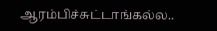ஆரம்பிச்சுட்டாங்கல்ல..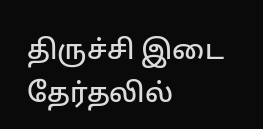திருச்சி இடை தேர்தலில்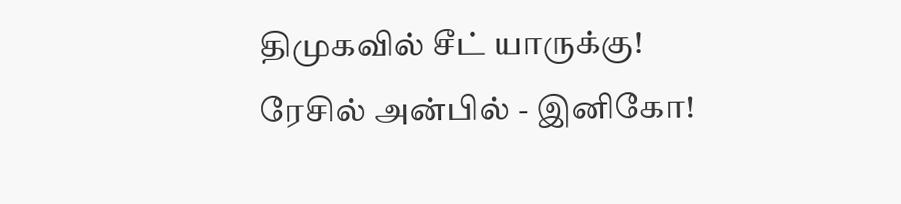திமுகவில் சீட் யாருக்கு! ரேசில் அன்பில் - இனிகோ!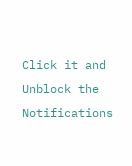Click it and Unblock the Notifications